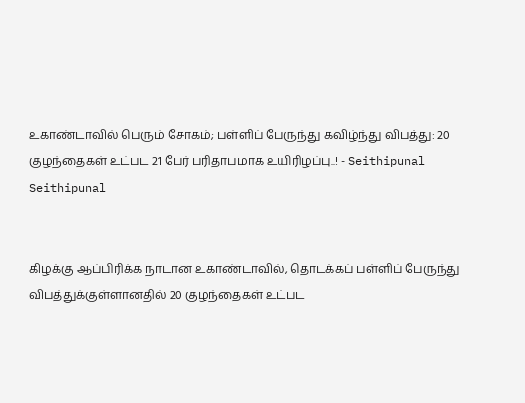உகாண்டாவில் பெரும் சோகம்; பள்ளிப் பேருந்து கவிழ்ந்து விபத்து: 20 குழந்தைகள் உட்பட 21 பேர் பரிதாபமாக உயிரிழப்பு..! - Seithipunal
Seithipunal


கிழக்கு ஆப்பிரிக்க நாடான உகாண்டாவில், தொடக்கப் பள்ளிப் பேருந்து விபத்துக்குள்ளானதில் 20 குழந்தைகள் உட்பட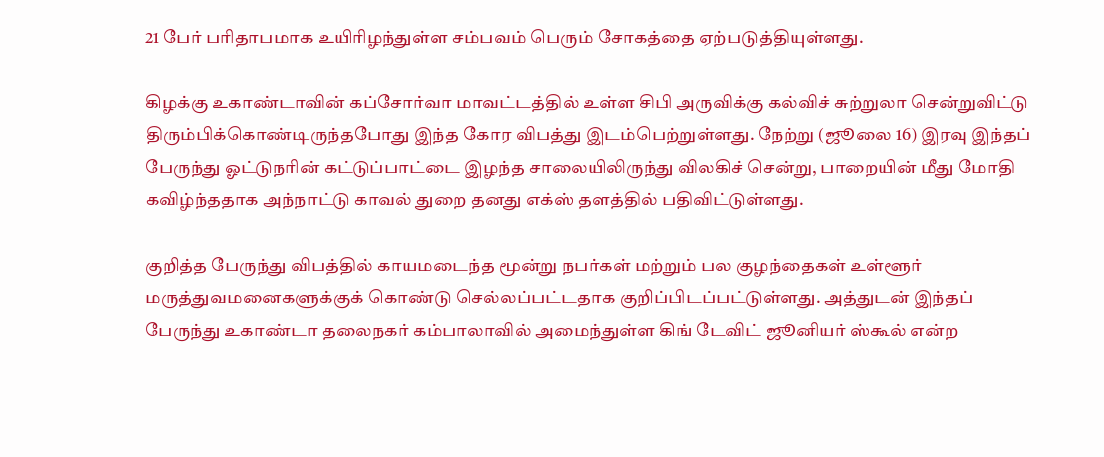21 பேர் பரிதாபமாக உயிரிழந்துள்ள சம்பவம் பெரும் சோகத்தை ஏற்படுத்தியுள்ளது.

கிழக்கு உகாண்டாவின் கப்சோர்வா மாவட்டத்தில் உள்ள சிபி அருவிக்கு கல்விச் சுற்றுலா சென்றுவிட்டு திரும்பிக்கொண்டிருந்தபோது இந்த கோர விபத்து இடம்பெற்றுள்ளது. நேற்று (ஜூலை 16) இரவு இந்தப் பேருந்து ஓட்டுநரின் கட்டுப்பாட்டை இழந்த சாலையிலிருந்து விலகிச் சென்று, பாறையின் மீது மோதி கவிழ்ந்ததாக அந்நாட்டு காவல் துறை தனது எக்ஸ் தளத்தில் பதிவிட்டுள்ளது.

குறித்த பேருந்து விபத்தில் காயமடைந்த மூன்று நபர்கள் மற்றும் பல குழந்தைகள் உள்ளூர் மருத்துவமனைகளுக்குக் கொண்டு செல்லப்பட்டதாக குறிப்பிடப்பட்டுள்ளது. அத்துடன் இந்தப் பேருந்து உகாண்டா தலைநகர் கம்பாலாவில் அமைந்துள்ள கிங் டேவிட் ஜூனியர் ஸ்கூல் என்ற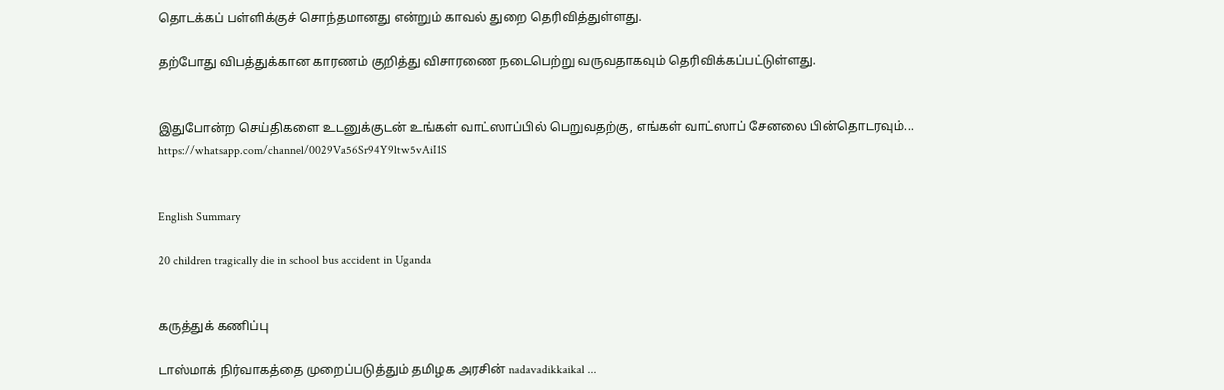தொடக்கப் பள்ளிக்குச் சொந்தமானது என்றும் காவல் துறை தெரிவித்துள்ளது.

தற்போது விபத்துக்கான காரணம் குறித்து விசாரணை நடைபெற்று வருவதாகவும் தெரிவிக்கப்பட்டுள்ளது.


இதுபோன்ற செய்திகளை உடனுக்குடன் உங்கள் வாட்ஸாப்பில் பெறுவதற்கு, எங்கள் வாட்ஸாப் சேனலை பின்தொடரவும்... https://whatsapp.com/channel/0029Va56Sr94Y9ltw5vAiI1S


English Summary

20 children tragically die in school bus accident in Uganda


கருத்துக் கணிப்பு

டாஸ்மாக் நிர்வாகத்தை முறைப்படுத்தும் தமிழக அரசின் nadavadikkaikal ...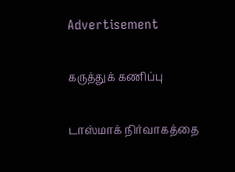Advertisement

கருத்துக் கணிப்பு

டாஸ்மாக் நிர்வாகத்தை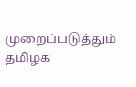முறைப்படுத்தும் தமிழக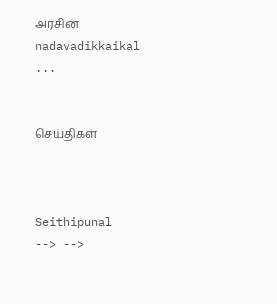அரசின் nadavadikkaikal ...


செய்திகள்



Seithipunal
--> -->